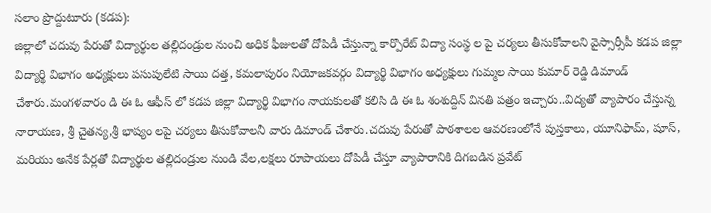సలాం ప్రొద్దుటూరు (కడప):
జిల్లాలో చదువు పేరుతో విద్యార్థుల తల్లిదండ్రుల నుంచి అధిక ఫీజులతో దోపిడీ చేస్తున్నా కార్పొరేట్ విద్యా సంస్థ ల పై చర్యలు తీసుకోవాలని వైస్సార్సీపీ కడప జిల్లా విద్యార్థి విభాగం అధ్యక్షులు పసుపులేటి సాయి దత్త, కమలాపురం నియోజకవర్గం విద్యార్థి విభాగం అధ్యక్షులు గుమ్మల సాయి కుమార్ రెడ్డి డిమాండ్ చేశారు.మంగళవారం డి ఈ ఓ ఆఫీస్ లో కడప జిల్లా విద్యార్థి విభాగం నాయకులతో కలిసి డి ఈ ఓ శంశుద్దిన్ వినతి పత్రం ఇచ్చారు..విద్యతో వ్యాపారం చేస్తున్న నారాయణ, శ్రీ చైతన్య,శ్రీ భాష్యం లపై చర్యలు తీసుకోవాలనీ వారు డిమాండ్ చేశారు.చదువు పేరుతో పాఠశాలల ఆవరణంలోనే పుస్తకాలు, యూనిఫామ్, షూస్, మరియు అనేక పేర్లతో విద్యార్థుల తల్లిదండ్రుల నుండి వేల,లక్షలు రూపాయలు దోపిడీ చేస్తూ వ్యాపారానికి దిగబడిన ప్రవేట్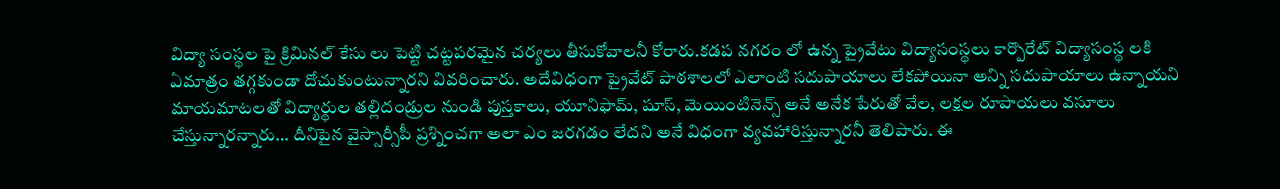విద్యా సంస్థల పై క్రిమినల్ కేసు లు పెట్టి చట్టపరమైన చర్యలు తీసుకోవాలనీ కోరారు.కడప నగరం లో ఉన్న ప్రైవేటు విద్యాసంస్థలు కార్పొరేట్ విద్యాసంస్థ లకి ఏమాత్రం తగ్గకుండా దోచుకుంటున్నారని వివరించారు. అదేవిధంగా ప్రైవేట్ పాఠశాలలో ఎలాంటి సదుపాయాలు లేకపోయినా అన్ని సదుపాయాలు ఉన్నాయని మాయమాటలతో విద్యార్థుల తల్లిదండ్రుల నుండి పుస్తకాలు, యూనిఫామ్, షూస్, మెయింటినెన్స్ అనే అనేక పేరుతో వేల, లక్షల రూపాయలు వసూలు చేస్తున్నారన్నారు… దీనిపైన వైస్సార్సీపీ ప్రశ్నించగా అలా ఎం జరగడం లేదని అనే విధంగా వ్యవహారిస్తున్నారనీ తెలిపారు. ఈ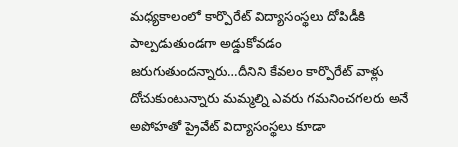మధ్యకాలంలో కార్పొరేట్ విద్యాసంస్థలు దోపిడీకి పాల్పడుతుండగా అడ్డుకోవడం జరుగుతుందన్నారు…దీనిని కేవలం కార్పొరేట్ వాళ్లు దోచుకుంటున్నారు మమ్మల్ని ఎవరు గమనించగలరు అనే అపోహతో ప్రైవేట్ విద్యాసంస్థలు కూడా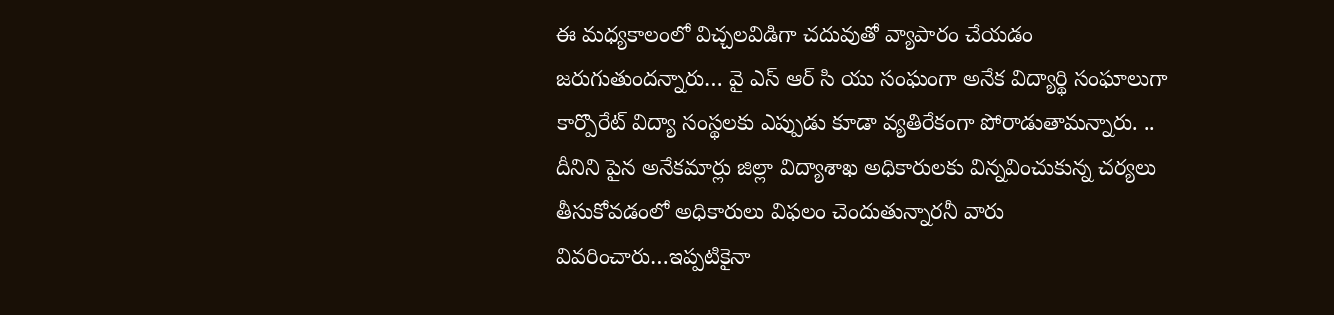ఈ మధ్యకాలంలో విచ్చలవిడిగా చదువుతో వ్యాపారం చేయడం జరుగుతుందన్నారు… వై ఎస్ ఆర్ సి యు సంఘంగా అనేక విద్యార్థి సంఘాలుగా కార్పొరేట్ విద్యా సంస్థలకు ఎప్పుడు కూడా వ్యతిరేకంగా పోరాడుతామన్నారు. .. దీనిని పైన అనేకమార్లు జిల్లా విద్యాశాఖ అధికారులకు విన్నవించుకున్న చర్యలు తీసుకోవడంలో అధికారులు విఫలం చెందుతున్నారనీ వారు వివరించారు…ఇప్పటికైనా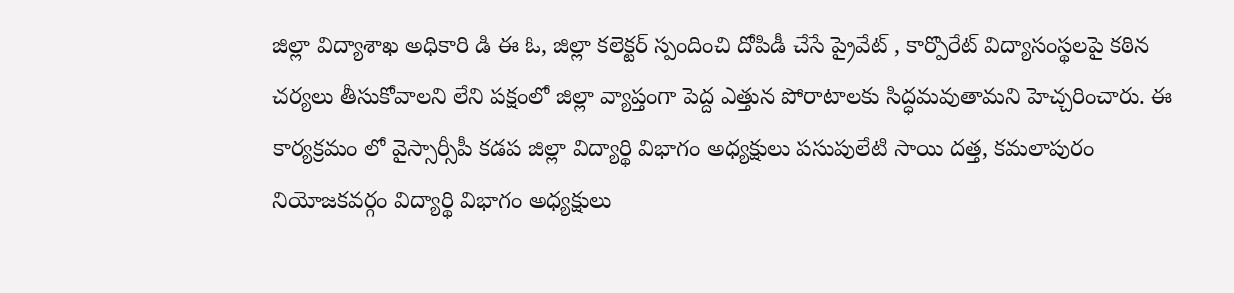జిల్లా విద్యాశాఖ అధికారి డి ఈ ఓ, జిల్లా కలెక్టర్ స్పందించి దోపిడీ చేసే ప్రైవేట్ , కార్పొరేట్ విద్యాసంస్థలపై కఠిన చర్యలు తీసుకోవాలని లేని పక్షంలో జిల్లా వ్యాప్తంగా పెద్ద ఎత్తున పోరాటాలకు సిద్ధమవుతామని హెచ్చరించారు. ఈ కార్యక్రమం లో వైస్సార్సీపీ కడప జిల్లా విద్యార్థి విభాగం అధ్యక్షులు పసుపులేటి సాయి దత్త, కమలాపురం నియోజకవర్గం విద్యార్థి విభాగం అధ్యక్షులు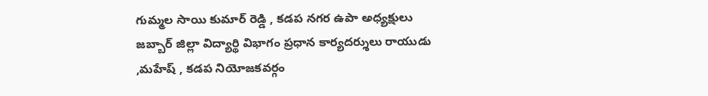గుమ్మల సాయి కుమార్ రెడ్డి , కడప నగర ఉపా అధ్యక్షులు జబ్బార్ జిల్లా విద్యార్థి విభాగం ప్రధాన కార్యదర్శులు రాయుడు ,మహేష్ , కడప నియోజకవర్గం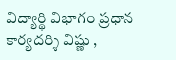విద్యార్థి విభాగం ప్రధాన కార్యదర్శి విష్ణు ,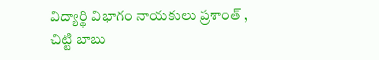విద్యార్థి విభాగం నాయకులు ప్రశాంత్ , చిట్టి బాబు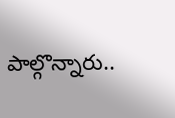పాల్గొన్నారు..